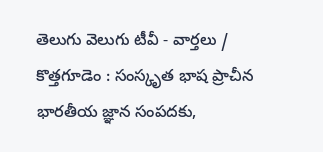తెలుగు వెలుగు టీవీ - వార్తలు / కొత్తగూడెం : సంస్కృత భాష ప్రాచీన భారతీయ జ్ఞాన సంపదకు,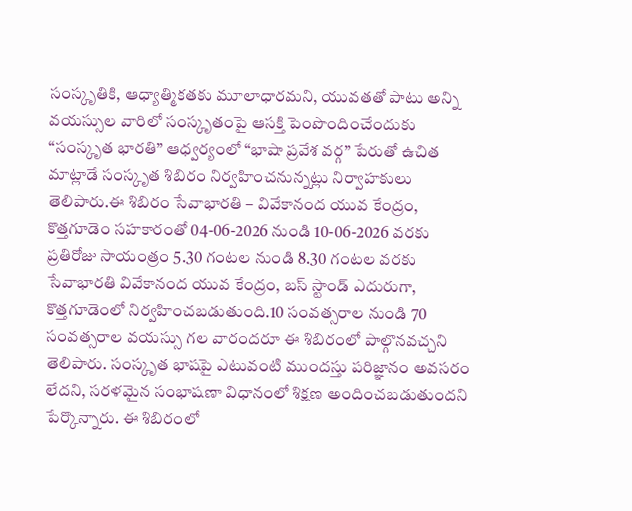సంస్కృతికి, ఆధ్యాత్మికతకు మూలాధారమని, యువతతో పాటు అన్ని వయస్సుల వారిలో సంస్కృతంపై ఆసక్తి పెంపొందించేందుకు “సంస్కృత భారతి” ఆధ్వర్యంలో “భాషా ప్రవేశ వర్గ” పేరుతో ఉచిత మాట్లాడే సంస్కృత శిబిరం నిర్వహించనున్నట్లు నిర్వాహకులు తెలిపారు.ఈ శిబిరం సేవాభారతి – వివేకానంద యువ కేంద్రం, కొత్తగూడెం సహకారంతో 04-06-2026 నుండి 10-06-2026 వరకు ప్రతిరోజు సాయంత్రం 5.30 గంటల నుండి 8.30 గంటల వరకు సేవాభారతి వివేకానంద యువ కేంద్రం, బస్ స్టాండ్ ఎదురుగా, కొత్తగూడెంలో నిర్వహించబడుతుంది.10 సంవత్సరాల నుండి 70 సంవత్సరాల వయస్సు గల వారందరూ ఈ శిబిరంలో పాల్గొనవచ్చని తెలిపారు. సంస్కృత భాషపై ఎటువంటి ముందస్తు పరిజ్ఞానం అవసరం లేదని, సరళమైన సంభాషణా విధానంలో శిక్షణ అందించబడుతుందని పేర్కొన్నారు. ఈ శిబిరంలో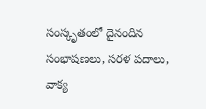సంస్కృతంలో దైనందిన సంభాషణలు, సరళ పదాలు, వాక్య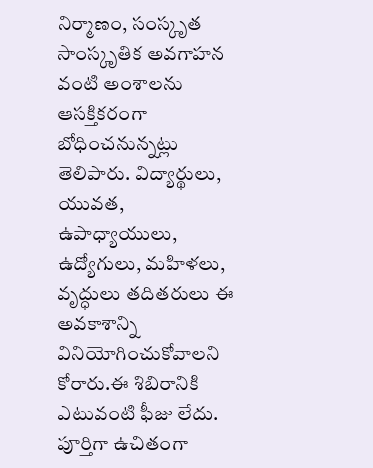నిర్మాణం, సంస్కృత సాంస్కృతిక అవగాహన వంటి అంశాలను ఆసక్తికరంగా బోధించనున్నట్లు తెలిపారు. విద్యార్థులు, యువత, ఉపాధ్యాయులు, ఉద్యోగులు, మహిళలు, వృద్ధులు తదితరులు ఈ అవకాశాన్ని వినియోగించుకోవాలని కోరారు.ఈ శిబిరానికి ఎటువంటి ఫీజు లేదు. పూర్తిగా ఉచితంగా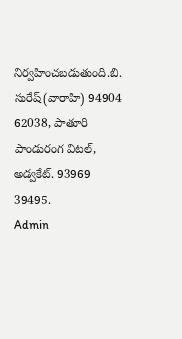నిర్వహించబడుతుంది.బి. సురేష్(వారాహి) 94904 62038, పాతూరి పాండురంగ విటల్, అడ్వకేట్. 93969 39495.
Admin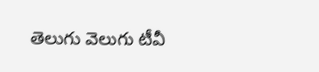తెలుగు వెలుగు టీవీ